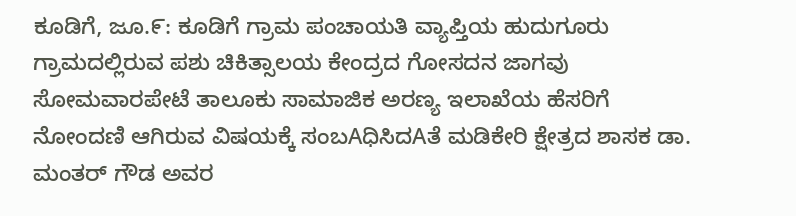ಕೂಡಿಗೆ, ಜೂ.೯: ಕೂಡಿಗೆ ಗ್ರಾಮ ಪಂಚಾಯತಿ ವ್ಯಾಪ್ತಿಯ ಹುದುಗೂರು ಗ್ರಾಮದಲ್ಲಿರುವ ಪಶು ಚಿಕಿತ್ಸಾಲಯ ಕೇಂದ್ರದ ಗೋಸದನ ಜಾಗವು ಸೋಮವಾರಪೇಟೆ ತಾಲೂಕು ಸಾಮಾಜಿಕ ಅರಣ್ಯ ಇಲಾಖೆಯ ಹೆಸರಿಗೆ ನೋಂದಣಿ ಆಗಿರುವ ವಿಷಯಕ್ಕೆ ಸಂಬAಧಿಸಿದAತೆ ಮಡಿಕೇರಿ ಕ್ಷೇತ್ರದ ಶಾಸಕ ಡಾ. ಮಂತರ್ ಗೌಡ ಅವರ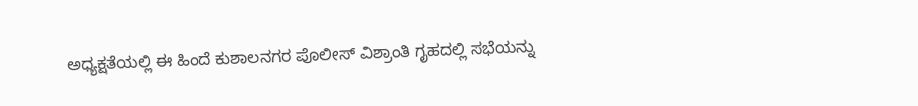ಅಧ್ಯಕ್ಷತೆಯಲ್ಲಿ ಈ ಹಿಂದೆ ಕುಶಾಲನಗರ ಪೊಲೀಸ್ ವಿಶ್ರಾಂತಿ ಗೃಹದಲ್ಲಿ ಸಭೆಯನ್ನು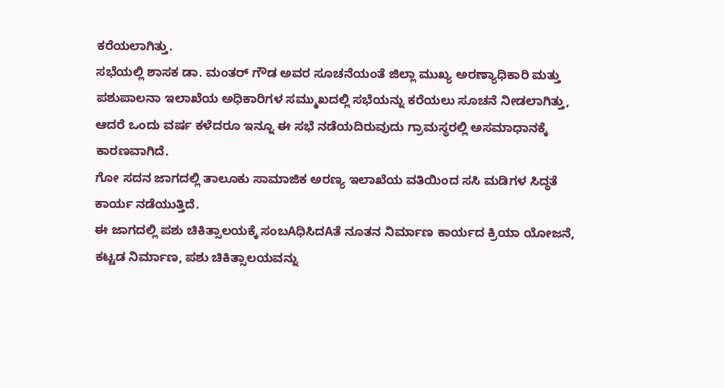ಕರೆಯಲಾಗಿತ್ತು.
ಸಭೆಯಲ್ಲಿ ಶಾಸಕ ಡಾ. ಮಂತರ್ ಗೌಡ ಅವರ ಸೂಚನೆಯಂತೆ ಜಿಲ್ಲಾ ಮುಖ್ಯ ಅರಣ್ಯಾಧಿಕಾರಿ ಮತ್ತು ಪಶುಪಾಲನಾ ಇಲಾಖೆಯ ಅಧಿಕಾರಿಗಳ ಸಮ್ಮುಖದಲ್ಲಿ ಸಭೆಯನ್ನು ಕರೆಯಲು ಸೂಚನೆ ನೀಡಲಾಗಿತ್ತು, ಆದರೆ ಒಂದು ವರ್ಷ ಕಳೆದರೂ ಇನ್ನೂ ಈ ಸಭೆ ನಡೆಯದಿರುವುದು ಗ್ರಾಮಸ್ಥರಲ್ಲಿ ಅಸಮಾಧಾನಕ್ಕೆ ಕಾರಣವಾಗಿದೆ.
ಗೋ ಸದನ ಜಾಗದಲ್ಲಿ ತಾಲೂಕು ಸಾಮಾಜಿಕ ಅರಣ್ಯ ಇಲಾಖೆಯ ವತಿಯಿಂದ ಸಸಿ ಮಡಿಗಳ ಸಿದ್ಧತೆ ಕಾರ್ಯ ನಡೆಯುತ್ತಿದೆ.
ಈ ಜಾಗದಲ್ಲಿ ಪಶು ಚಿಕಿತ್ಸಾಲಯಕ್ಕೆ ಸಂಬAಧಿಸಿದAತೆ ನೂತನ ನಿರ್ಮಾಣ ಕಾರ್ಯದ ಕ್ರಿಯಾ ಯೋಜನೆ, ಕಟ್ಟಡ ನಿರ್ಮಾಣ, ಪಶು ಚಿಕಿತ್ಸಾಲಯವನ್ನು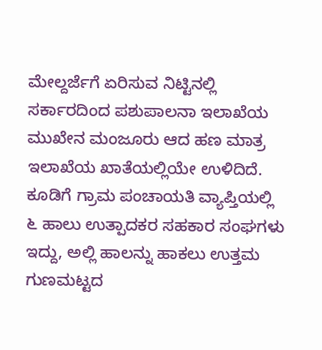ಮೇಲ್ದರ್ಜೆಗೆ ಏರಿಸುವ ನಿಟ್ಟಿನಲ್ಲಿ ಸರ್ಕಾರದಿಂದ ಪಶುಪಾಲನಾ ಇಲಾಖೆಯ ಮುಖೇನ ಮಂಜೂರು ಆದ ಹಣ ಮಾತ್ರ ಇಲಾಖೆಯ ಖಾತೆಯಲ್ಲಿಯೇ ಉಳಿದಿದೆ.
ಕೂಡಿಗೆ ಗ್ರಾಮ ಪಂಚಾಯತಿ ವ್ಯಾಪ್ತಿಯಲ್ಲಿ ೬ ಹಾಲು ಉತ್ಪಾದಕರ ಸಹಕಾರ ಸಂಘಗಳು ಇದ್ದು, ಅಲ್ಲಿ ಹಾಲನ್ನು ಹಾಕಲು ಉತ್ತಮ ಗುಣಮಟ್ಟದ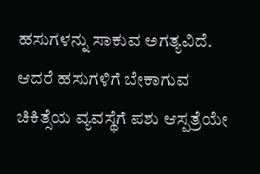ಹಸುಗಳನ್ನು ಸಾಕುವ ಅಗತ್ಯವಿದೆ. ಆದರೆ ಹಸುಗಳಿಗೆ ಬೇಕಾಗುವ ಚಿಕಿತ್ಸೆಯ ವ್ಯವಸ್ಥೆಗೆ ಪಶು ಆಸ್ಪತ್ರೆಯೇ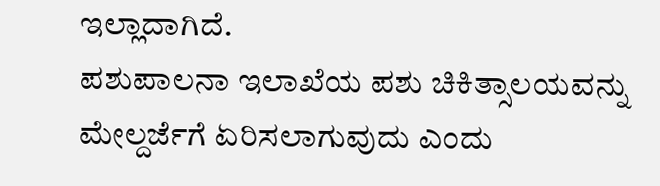ಇಲ್ಲಾದಾಗಿದೆ.
ಪಶುಪಾಲನಾ ಇಲಾಖೆಯ ಪಶು ಚಿಕಿತ್ಸಾಲಯವನ್ನು ಮೇಲ್ದರ್ಜೆಗೆ ಏರಿಸಲಾಗುವುದು ಎಂದು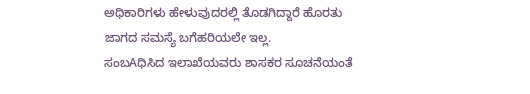ಅಧಿಕಾರಿಗಳು ಹೇಳುವುದರಲ್ಲಿ ತೊಡಗಿದ್ದಾರೆ ಹೊರತು ಜಾಗದ ಸಮಸ್ಯೆ ಬಗೆಹರಿಯಲೇ ಇಲ್ಲ.
ಸಂಬAಧಿಸಿದ ಇಲಾಖೆಯವರು ಶಾಸಕರ ಸೂಚನೆಯಂತೆ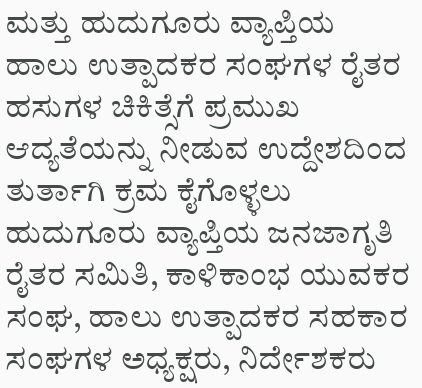ಮತ್ತು ಹುದುಗೂರು ವ್ಯಾಪ್ತಿಯ ಹಾಲು ಉತ್ಪಾದಕರ ಸಂಘಗಳ ರೈತರ ಹಸುಗಳ ಚಿಕಿತ್ಸೆಗೆ ಪ್ರಮುಖ ಆದ್ಯತೆಯನ್ನು ನೀಡುವ ಉದ್ದೇಶದಿಂದ ತುರ್ತಾಗಿ ಕ್ರಮ ಕೈಗೊಳ್ಳಲು ಹುದುಗೂರು ವ್ಯಾಪ್ತಿಯ ಜನಜಾಗೃತಿ ರೈತರ ಸಮಿತಿ, ಕಾಳಿಕಾಂಭ ಯುವಕರ ಸಂಘ, ಹಾಲು ಉತ್ಪಾದಕರ ಸಹಕಾರ ಸಂಘಗಳ ಅಧ್ಯಕ್ಷರು, ನಿರ್ದೇಶಕರು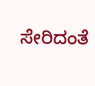ಸೇರಿದಂತೆ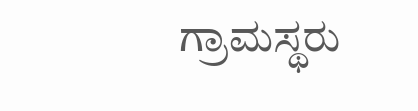ಗ್ರಾಮಸ್ಥರು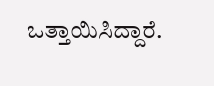ಒತ್ತಾಯಿಸಿದ್ದಾರೆ.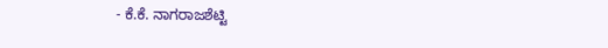- ಕೆ.ಕೆ. ನಾಗರಾಜಶೆಟ್ಟಿ